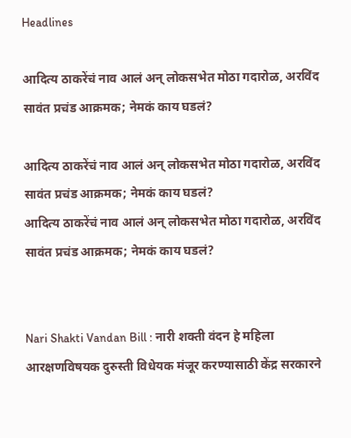Headlines

आदित्य ठाकरेंचं नाव आलं अन् लोकसभेत मोठा गदारोळ, अरविंद सावंत प्रचंड आक्रमक; नेमकं काय घडलं?

आदित्य ठाकरेंचं नाव आलं अन् लोकसभेत मोठा गदारोळ, अरविंद सावंत प्रचंड आक्रमक; नेमकं काय घडलं?
आदित्य ठाकरेंचं नाव आलं अन् लोकसभेत मोठा गदारोळ, अरविंद सावंत प्रचंड आक्रमक; नेमकं काय घडलं?


Nari Shakti Vandan Bill : नारी शक्ती वंदन हे महिला आरक्षणविषयक दुरुस्ती विधेयक मंजूर करण्यासाठी केंद्र सरकारने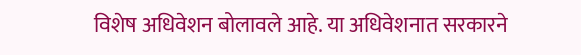विशेष अधिवेशन बोलावले आहे. या अधिवेशनात सरकारने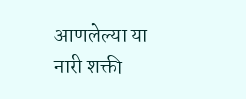आणलेल्या या नारी शक्ती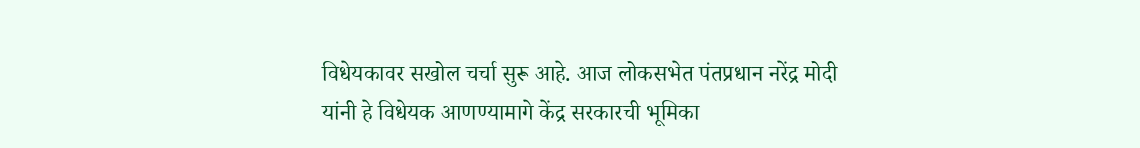विधेयकावर सखोल चर्चा सुरू आहे. आज लोकसभेत पंतप्रधान नरेंद्र मोदी यांनी हे विधेयक आणण्यामागे केंद्र सरकारची भूमिका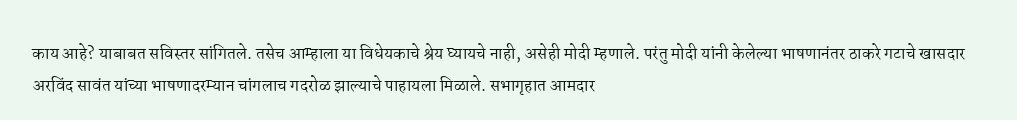काय आहे? याबाबत सविस्तर सांगितले. तसेच आम्हाला या विधेयकाचे श्रेय घ्यायचे नाही, असेही मोदी म्हणाले. परंतु मोदी यांनी केलेल्या भाषणानंतर ठाकरे गटाचे खासदार अरविंद सावंत यांच्या भाषणादरम्यान चांगलाच गदरोळ झाल्याचे पाहायला मिळाले. सभागृहात आमदार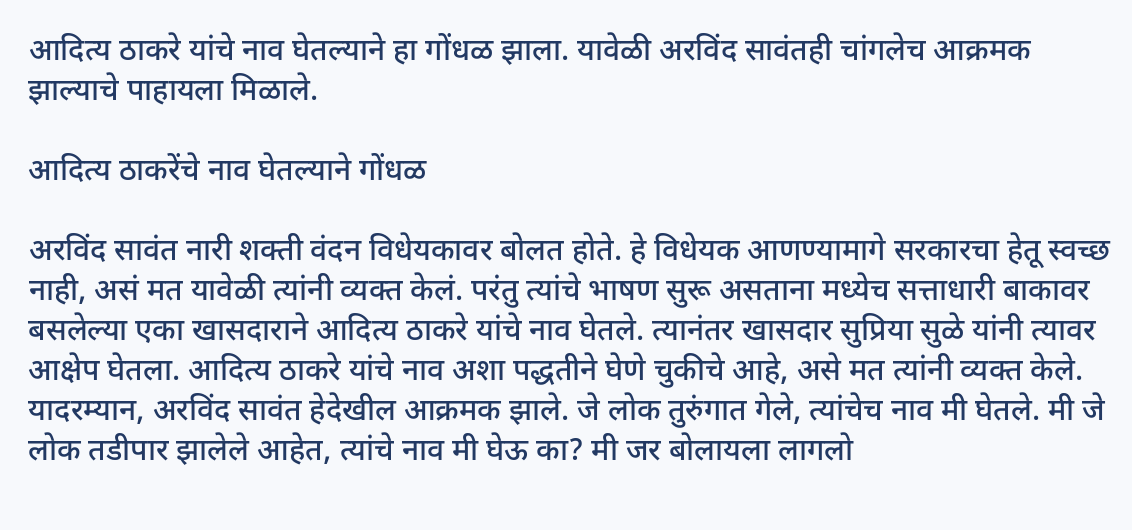आदित्य ठाकरे यांचे नाव घेतल्याने हा गोंधळ झाला. यावेळी अरविंद सावंतही चांगलेच आक्रमक झाल्याचे पाहायला मिळाले.

आदित्य ठाकरेंचे नाव घेतल्याने गोंधळ

अरविंद सावंत नारी शक्ती वंदन विधेयकावर बोलत होते. हे विधेयक आणण्यामागे सरकारचा हेतू स्वच्छ नाही, असं मत यावेळी त्यांनी व्यक्त केलं. परंतु त्यांचे भाषण सुरू असताना मध्येच सत्ताधारी बाकावर बसलेल्या एका खासदाराने आदित्य ठाकरे यांचे नाव घेतले. त्यानंतर खासदार सुप्रिया सुळे यांनी त्यावर आक्षेप घेतला. आदित्य ठाकरे यांचे नाव अशा पद्धतीने घेणे चुकीचे आहे, असे मत त्यांनी व्यक्त केले. यादरम्यान, अरविंद सावंत हेदेखील आक्रमक झाले. जे लोक तुरुंगात गेले, त्यांचेच नाव मी घेतले. मी जे लोक तडीपार झालेले आहेत, त्यांचे नाव मी घेऊ का? मी जर बोलायला लागलो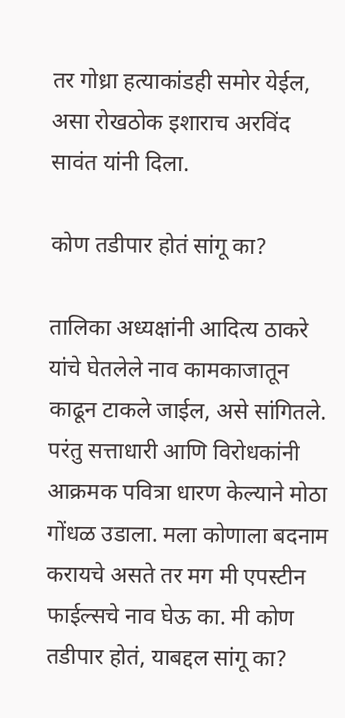तर गोध्रा हत्याकांडही समोर येईल, असा रोखठोक इशाराच अरविंद सावंत यांनी दिला.

कोण तडीपार होतं सांगू का?

तालिका अध्यक्षांनी आदित्य ठाकरे यांचे घेतलेले नाव कामकाजातून काढून टाकले जाईल, असे सांगितले. परंतु सत्ताधारी आणि विरोधकांनी आक्रमक पवित्रा धारण केल्याने मोठा गोंधळ उडाला. मला कोणाला बदनाम करायचे असते तर मग मी एपस्टीन फाईल्सचे नाव घेऊ का. मी कोण तडीपार होतं, याबद्दल सांगू का?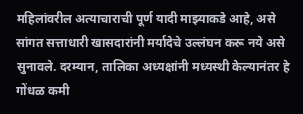महिलांवरील अत्याचाराची पूर्ण यादी माझ्याकडे आहे, असे सांगत सत्ताधारी खासदारांनी मर्यादेचे उल्लंघन करू नये असे सुनावले. दरम्यान, तालिका अध्यक्षांनी मध्यस्थी केल्यानंतर हे गोंधळ कमी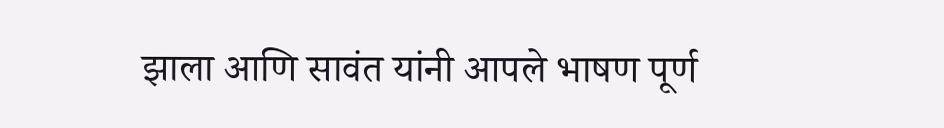झाला आणि सावंत यांनी आपले भाषण पूर्ण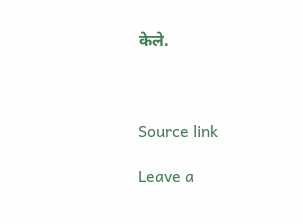केले.



Source link

Leave a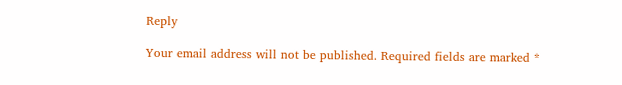Reply

Your email address will not be published. Required fields are marked *